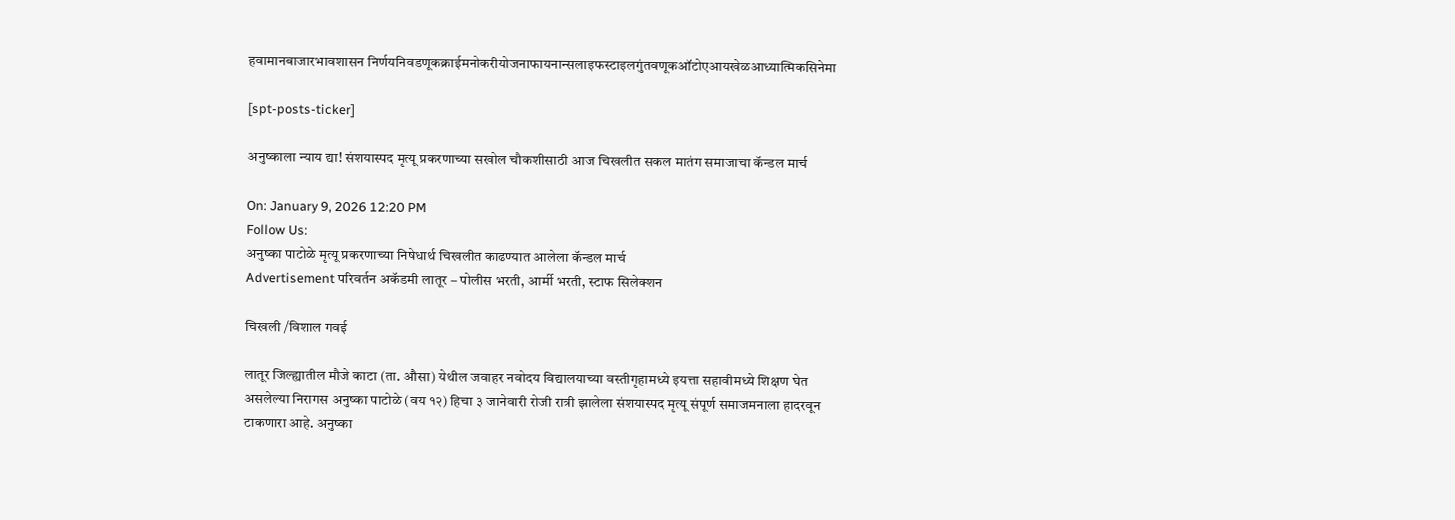हवामानबाजारभावशासन निर्णयनिवडणूकक्राईमनोकरीयोजनाफायनान्सलाइफस्टाइलगुंतवणूकऑटोएआयखेळआध्यात्मिकसिनेमा

[spt-posts-ticker]

अनुष्काला न्याय द्या! संशयास्पद मृत्यू प्रकरणाच्या सखोल चौकशीसाठी आज चिखलीत सकल मातंग समाजाचा कॅन्डल मार्च

On: January 9, 2026 12:20 PM
Follow Us:
अनुष्का पाटोळे मृत्यू प्रकरणाच्या निषेधार्थ चिखलीत काढण्यात आलेला कॅन्डल मार्च
Advertisement परिवर्तन अकॅडमी लातूर – पोलीस भरती, आर्मी भरती, स्टाफ सिलेक्शन

चिखली /विशाल गवई

लातूर जिल्ह्यातील मौजे काटा (ता. औसा) येथील जवाहर नवोदय विद्यालयाच्या वस्तीगृहामध्ये इयत्ता सहावीमध्ये शिक्षण घेत असलेल्या निरागस अनुष्का पाटोळे (वय १२) हिचा ३ जानेवारी रोजी रात्री झालेला संशयास्पद मृत्यू संपूर्ण समाजमनाला हादरवून टाकणारा आहे. अनुष्का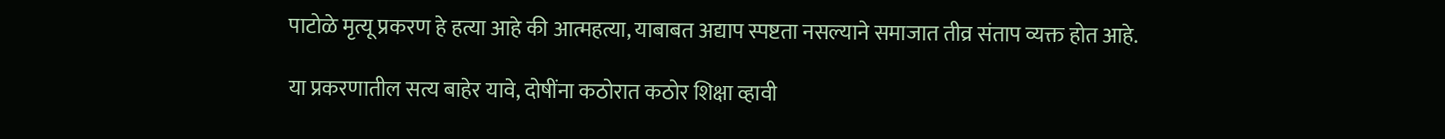पाटोळे मृत्यू प्रकरण हे हत्या आहे की आत्महत्या, याबाबत अद्याप स्पष्टता नसल्याने समाजात तीव्र संताप व्यक्त होत आहे.

या प्रकरणातील सत्य बाहेर यावे, दोषींना कठोरात कठोर शिक्षा व्हावी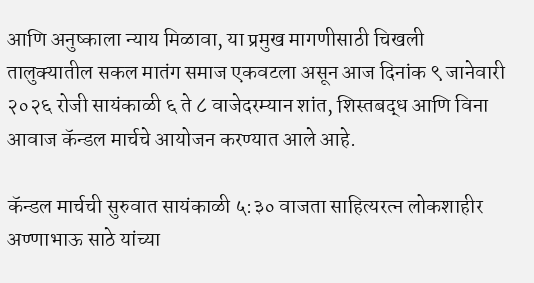आणि अनुष्काला न्याय मिळावा, या प्रमुख मागणीसाठी चिखली तालुक्यातील सकल मातंग समाज एकवटला असून आज दिनांक ९ जानेवारी २०२६ रोजी सायंकाळी ६ ते ८ वाजेदरम्यान शांत, शिस्तबद्ध आणि विना आवाज कॅन्डल मार्चचे आयोजन करण्यात आले आहे.

कॅन्डल मार्चची सुरुवात सायंकाळी ५:३० वाजता साहित्यरत्न लोकशाहीर अण्णाभाऊ साठे यांच्या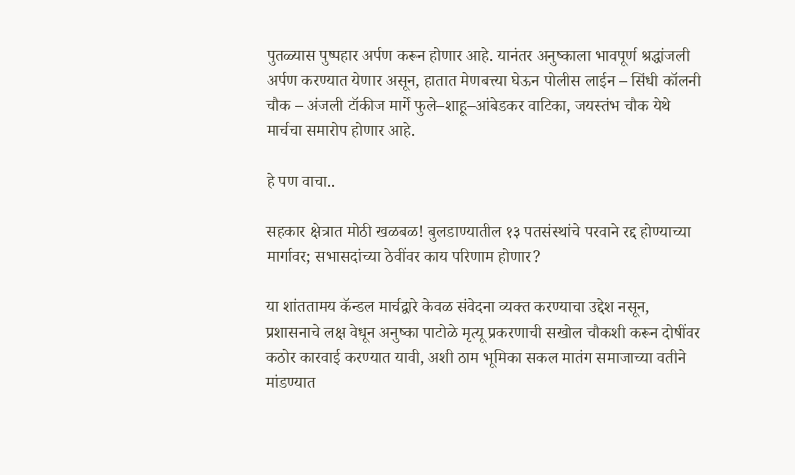पुतळ्यास पुष्पहार अर्पण करून होणार आहे. यानंतर अनुष्काला भावपूर्ण श्रद्धांजली अर्पण करण्यात येणार असून, हातात मेणबत्त्या घेऊन पोलीस लाईन – सिंधी कॉलनी चौक – अंजली टॉकीज मार्गे फुले–शाहू–आंबेडकर वाटिका, जयस्तंभ चौक येथे मार्चचा समारोप होणार आहे.

हे पण वाचा..

सहकार क्षेत्रात मोठी खळबळ! बुलडाण्यातील १३ पतसंस्थांचे परवाने रद्द होण्याच्या मार्गावर; सभासदांच्या ठेवींवर काय परिणाम होणार?

या शांततामय कॅन्डल मार्चद्वारे केवळ संवेदना व्यक्त करण्याचा उद्देश नसून, प्रशासनाचे लक्ष वेधून अनुष्का पाटोळे मृत्यू प्रकरणाची सखोल चौकशी करून दोषींवर कठोर कारवाई करण्यात यावी, अशी ठाम भूमिका सकल मातंग समाजाच्या वतीने मांडण्यात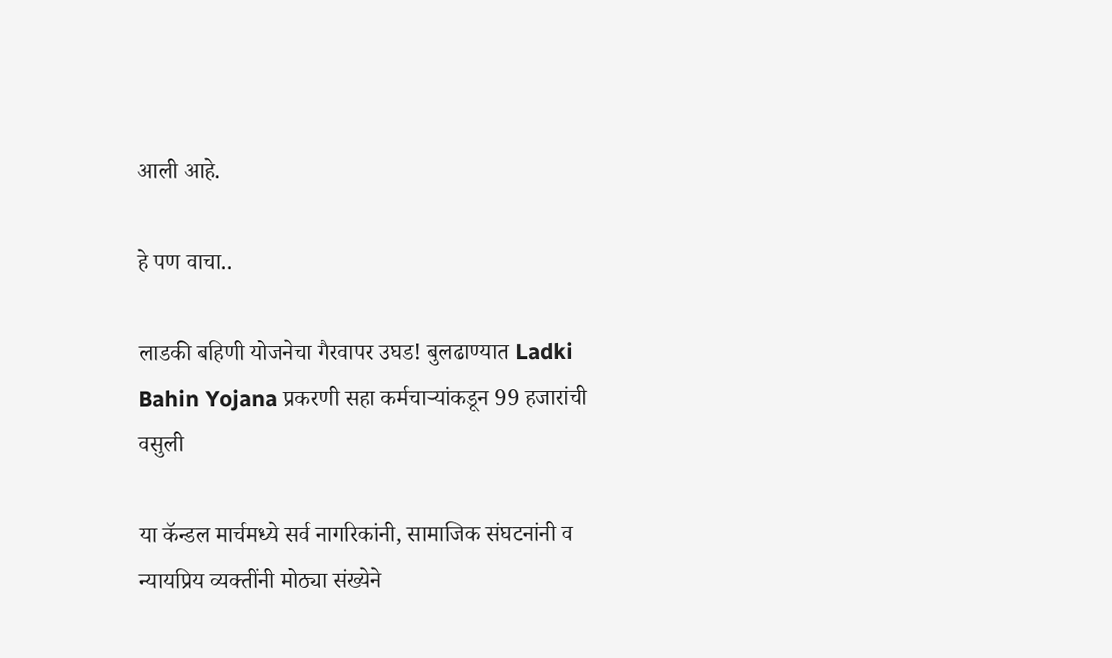आली आहे.

हे पण वाचा..

लाडकी बहिणी योजनेचा गैरवापर उघड! बुलढाण्यात Ladki Bahin Yojana प्रकरणी सहा कर्मचाऱ्यांकडून 99 हजारांची वसुली

या कॅन्डल मार्चमध्ये सर्व नागरिकांनी, सामाजिक संघटनांनी व न्यायप्रिय व्यक्तींनी मोठ्या संख्येने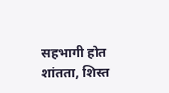सहभागी होत शांतता, शिस्त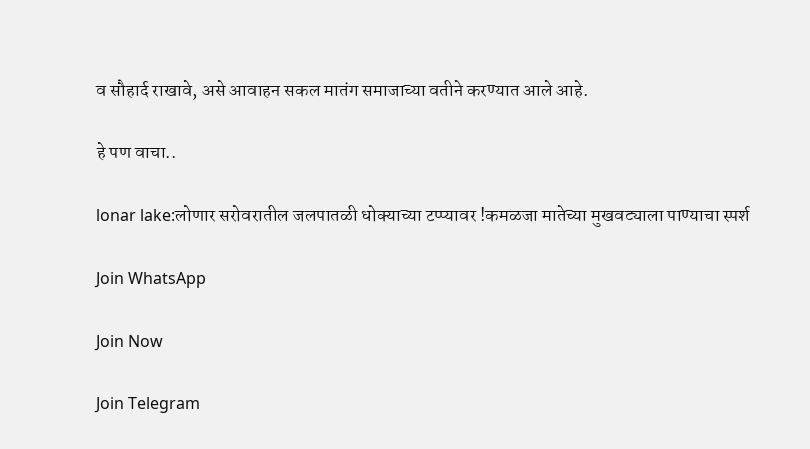व सौहार्द राखावे, असे आवाहन सकल मातंग समाजाच्या वतीने करण्यात आले आहे.

हे पण वाचा..

lonar lake:लोणार सरोवरातील जलपातळी धोक्याच्या टप्प्यावर !कमळजा मातेच्या मुखवट्याला पाण्याचा स्पर्श

Join WhatsApp

Join Now

Join Telegram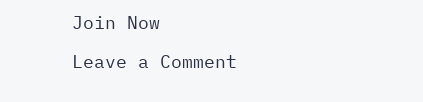Join Now

Leave a Comment